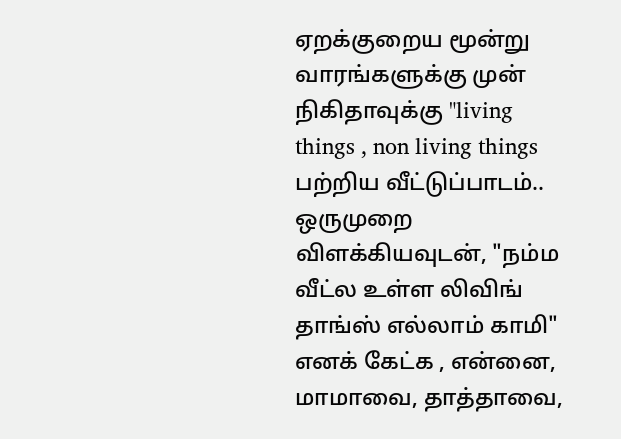ஏறக்குறைய மூன்று வாரங்களுக்கு முன் நிகிதாவுக்கு "living things , non living things பற்றிய வீட்டுப்பாடம்.. ஒருமுறை விளக்கியவுடன், "நம்ம வீட்ல உள்ள லிவிங் தாங்ஸ் எல்லாம் காமி" எனக் கேட்க , என்னை, மாமாவை, தாத்தாவை,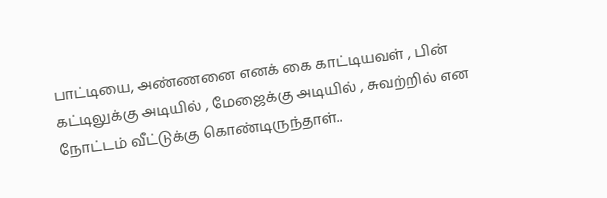பாட்டியை, அண்ணனை எனக் கை காட்டியவள் , பின் கட்டிலுக்கு அடியில் , மேஜைக்கு அடியில் , சுவற்றில் என நோட்டம் வீட்டுக்கு கொண்டிருந்தாள்..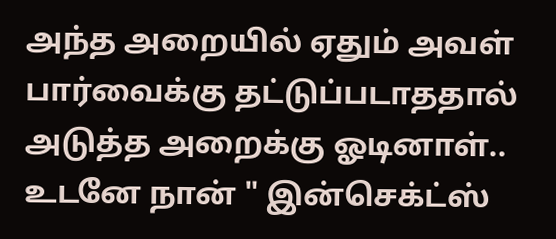அந்த அறையில் ஏதும் அவள் பார்வைக்கு தட்டுப்படாததால் அடுத்த அறைக்கு ஓடினாள்.. உடனே நான் " இன்செக்ட்ஸ்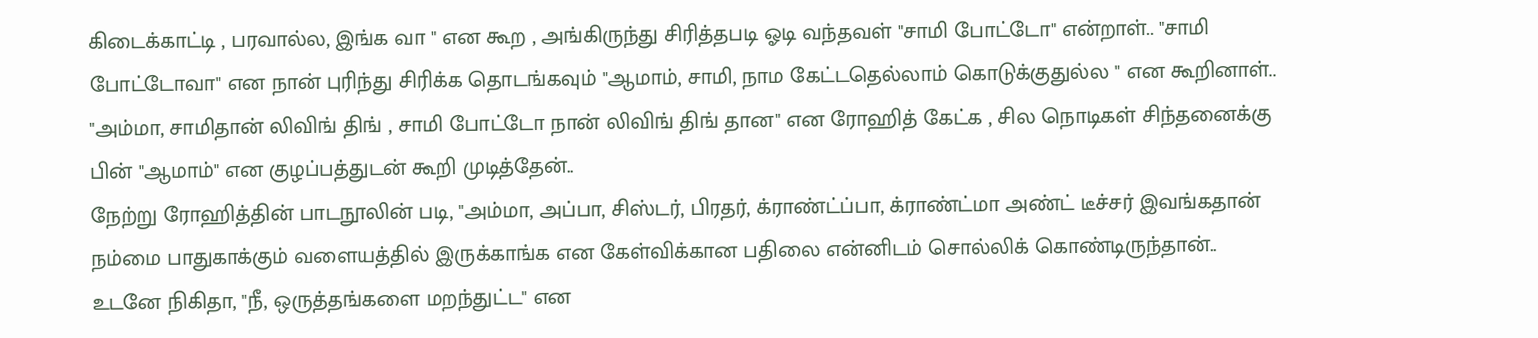கிடைக்காட்டி , பரவால்ல, இங்க வா " என கூற , அங்கிருந்து சிரித்தபடி ஓடி வந்தவள் "சாமி போட்டோ" என்றாள்.. "சாமி போட்டோவா" என நான் புரிந்து சிரிக்க தொடங்கவும் "ஆமாம், சாமி, நாம கேட்டதெல்லாம் கொடுக்குதுல்ல " என கூறினாள்..
"அம்மா, சாமிதான் லிவிங் திங் , சாமி போட்டோ நான் லிவிங் திங் தான" என ரோஹித் கேட்க , சில நொடிகள் சிந்தனைக்கு பின் "ஆமாம்" என குழப்பத்துடன் கூறி முடித்தேன்..
நேற்று ரோஹித்தின் பாடநூலின் படி, "அம்மா, அப்பா, சிஸ்டர், பிரதர், க்ராண்ட்ப்பா, க்ராண்ட்மா அண்ட் டீச்சர் இவங்கதான் நம்மை பாதுகாக்கும் வளையத்தில் இருக்காங்க என கேள்விக்கான பதிலை என்னிடம் சொல்லிக் கொண்டிருந்தான்.. உடனே நிகிதா, "நீ, ஒருத்தங்களை மறந்துட்ட" என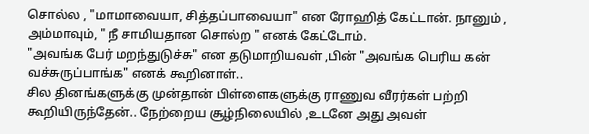சொல்ல , "மாமாவையா, சித்தப்பாவையா" என ரோஹித் கேட்டான். நானும் , அம்மாவும், " நீ சாமியதான சொல்ற " எனக் கேட்டோம்.
"அவங்க பேர் மறந்துடுச்சு" என தடுமாறியவள் ,பின் "அவங்க பெரிய கன் வச்சுருப்பாங்க" எனக் கூறினாள்..
சில தினங்களுக்கு முன்தான் பிள்ளைகளுக்கு ராணுவ வீரர்கள் பற்றி கூறியிருந்தேன்.. நேற்றைய சூழ்நிலையில் ,உடனே அது அவள்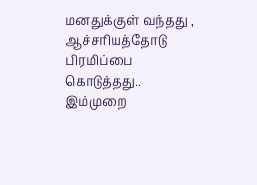மனதுக்குள் வந்தது , ஆச்சரியத்தோடு பிரமிப்பை கொடுத்தது..
இம்முறை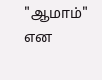"ஆமாம்" என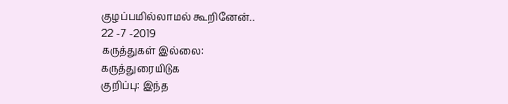குழப்பமில்லாமல் கூறினேன்..
22 -7 -2019
கருத்துகள் இல்லை:
கருத்துரையிடுக
குறிப்பு: இந்த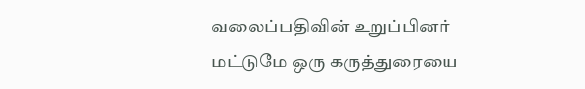வலைப்பதிவின் உறுப்பினர் மட்டுமே ஒரு கருத்துரையை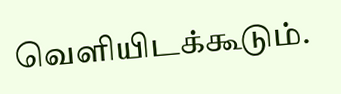வெளியிடக்கூடும்.